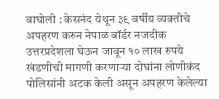वाघोली : केसनंद येथून ३९ वर्षीय व्यक्तीचे अपहरण करुन नेपाळ बॉर्डर नजदीक उत्तरप्रदेशला घेऊन जावून १० लाख रुपये खंडणीची मागणी करणाऱ्या दोघांना लोणीकंद पोलिसांनी अटक केली असून अपहरण केलेल्या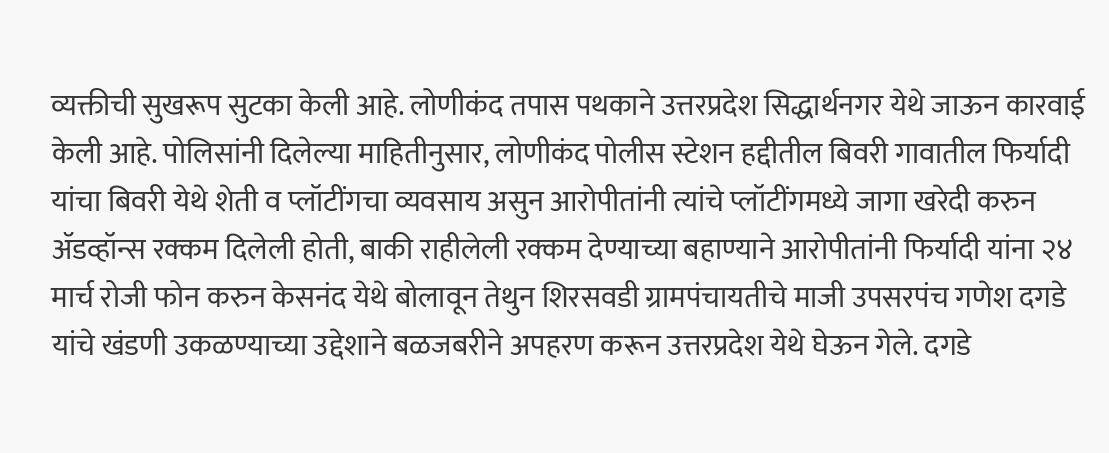व्यक्तीची सुखरूप सुटका केली आहे. लोणीकंद तपास पथकाने उत्तरप्रदेश सिद्धार्थनगर येथे जाऊन कारवाई केली आहे. पोलिसांनी दिलेल्या माहितीनुसार, लोणीकंद पोलीस स्टेशन हद्दीतील बिवरी गावातील फिर्यादी यांचा बिवरी येथे शेती व प्लॉटींगचा व्यवसाय असुन आरोपीतांनी त्यांचे प्लॉटींगमध्ये जागा खरेदी करुन ॲडव्हॉन्स रक्कम दिलेली होती, बाकी राहीलेली रक्कम देण्याच्या बहाण्याने आरोपीतांनी फिर्यादी यांना २४ मार्च रोजी फोन करुन केसनंद येथे बोलावून तेथुन शिरसवडी ग्रामपंचायतीचे माजी उपसरपंच गणेश दगडे यांचे खंडणी उकळण्याच्या उद्देशाने बळजबरीने अपहरण करून उत्तरप्रदेश येथे घेऊन गेले. दगडे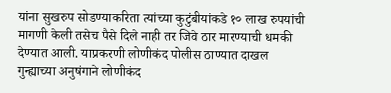यांना सुखरुप सोडण्याकरिता त्यांच्या कुटुंबीयांकडे १० लाख रुपयांची मागणी केली तसेच पैसे दिले नाही तर जिवे ठार मारण्याची धमकी देण्यात आली. याप्रकरणी लोणीकंद पोलीस ठाण्यात दाखल गुन्ह्याच्या अनुषंगाने लोणीकंद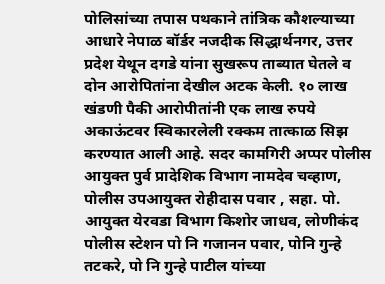पोलिसांच्या तपास पथकाने तांत्रिक कौशल्याच्या आधारे नेपाळ बॉर्डर नजदीक सिद्धार्थनगर, उत्तर प्रदेश येथून दगडे यांना सुखरूप ताब्यात घेतले व दोन आरोपितांना देखील अटक केली. १० लाख खंडणी पैकी आरोपीतांनी एक लाख रुपये अकाऊंटवर स्विकारलेली रक्कम तात्काळ सिझ करण्यात आली आहे. सदर कामगिरी अप्पर पोलीस आयुक्त पुर्व प्रादेशिक विभाग नामदेव चव्हाण, पोलीस उपआयुक्त रोहीदास पवार , सहा. पो. आयुक्त येरवडा विभाग किशोर जाधव, लोणीकंद पोलीस स्टेशन पो नि गजानन पवार, पोनि गुन्हे तटकरे, पो नि गुन्हे पाटील यांच्या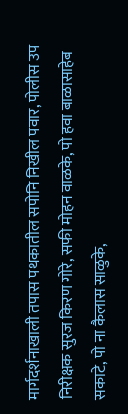मार्गदर्शनाखाली तपास पथकातील सपोनि निखील पवार, पोलीस उप निरीक्षक सुरज किरण गोरे, सफी मोहन वाळके, पो हवा बाळासाहेब सकाटे, पो ना कैलास साळुके,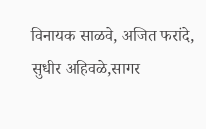विनायक साळवे, अजित फरांदे, सुधीर अहिवळे,सागर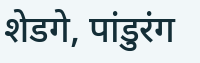शेडगे, पांडुरंग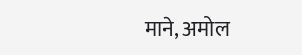माने, अमोल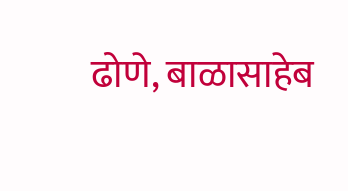ढोणे, बाळासाहेब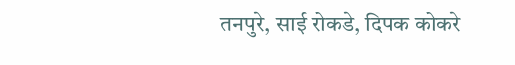तनपुरे, साई रोकडे, दिपक कोकरे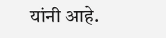यांनी आहे.